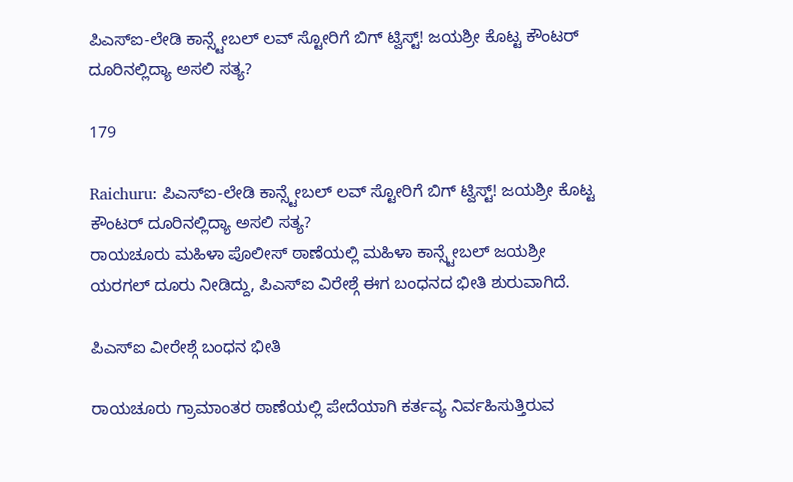ಪಿಎಸ್‌ಐ-ಲೇಡಿ ಕಾನ್ಸ್ಟೇಬಲ್ ಲವ್ ಸ್ಟೋರಿಗೆ ಬಿಗ್ ಟ್ವಿಸ್ಟ್! ಜಯಶ್ರೀ ಕೊಟ್ಟ ಕೌಂಟರ್‌ ದೂರಿನಲ್ಲಿದ್ಯಾ ಅಸಲಿ ಸತ್ಯ?

179

Raichuru: ಪಿಎಸ್‌ಐ-ಲೇಡಿ ಕಾನ್ಸ್ಟೇಬಲ್ ಲವ್ ಸ್ಟೋರಿಗೆ ಬಿಗ್ ಟ್ವಿಸ್ಟ್! ಜಯಶ್ರೀ ಕೊಟ್ಟ ಕೌಂಟರ್‌ ದೂರಿನಲ್ಲಿದ್ಯಾ ಅಸಲಿ ಸತ್ಯ?
ರಾಯಚೂರು ಮಹಿಳಾ‌ ಪೊಲೀಸ್ ಠಾಣೆಯಲ್ಲಿ ಮಹಿಳಾ ಕಾನ್ಸ್ಟೇಬಲ್ ಜಯಶ್ರೀ ಯರಗಲ್ ದೂರು ನೀಡಿದ್ದು, ಪಿಎಸ್ಐ ವಿರೇಶ್ಗೆ ಈಗ ಬಂಧನದ ಭೀತಿ ಶುರುವಾಗಿದೆ.

ಪಿಎಸ್‌ಐ ವೀರೇಶ್ಗೆ ಬಂಧನ ಭೀತಿ

ರಾಯಚೂರು ಗ್ರಾಮಾಂತರ ಠಾಣೆಯಲ್ಲಿ ಪೇದೆಯಾಗಿ ಕರ್ತವ್ಯ ನಿರ್ವಹಿಸುತ್ತಿರುವ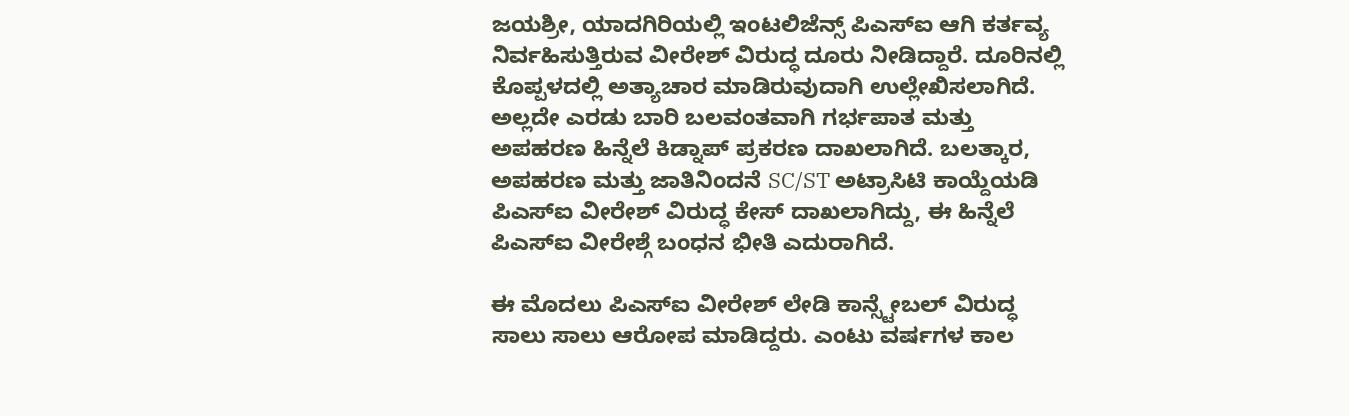ಜಯಶ್ರೀ, ಯಾದಗಿರಿಯಲ್ಲಿ ಇಂಟಲಿಜೆನ್ಸ್ ಪಿಎಸ್‌ಐ ಆಗಿ ಕರ್ತವ್ಯ ನಿರ್ವಹಿಸುತ್ತಿರುವ ವೀರೇಶ್ ವಿರುದ್ಧ ದೂರು ನೀಡಿದ್ದಾರೆ. ದೂರಿನಲ್ಲಿ ಕೊಪ್ಪಳದಲ್ಲಿ ಅತ್ಯಾಚಾರ ಮಾಡಿರುವುದಾಗಿ ಉಲ್ಲೇಖಿಸಲಾಗಿದೆ. ಅಲ್ಲದೇ ಎರಡು ಬಾರಿ ಬಲವಂತವಾಗಿ ಗರ್ಭಪಾತ ಮತ್ತು ಅಪಹರಣ ಹಿನ್ನೆಲೆ ಕಿಡ್ನಾಪ್ ಪ್ರಕರಣ ದಾಖಲಾಗಿದೆ. ಬಲತ್ಕಾರ, ಅಪಹರಣ ಮತ್ತು ಜಾತಿನಿಂದನೆ SC/ST ಅಟ್ರಾಸಿಟಿ ಕಾಯ್ದೆಯಡಿ ಪಿಎಸ್ಐ ವೀರೇಶ್ ವಿರುದ್ಧ ಕೇಸ್ ದಾಖಲಾಗಿದ್ದು, ಈ ಹಿನ್ನೆಲೆ ಪಿಎಸ್‌ಐ ವೀರೇಶ್ಗೆ ಬಂಧನ ಭೀತಿ ಎದುರಾಗಿದೆ.

ಈ ಮೊದಲು ಪಿಎಸ್ಐ ವೀರೇಶ್ ಲೇಡಿ ಕಾನ್ಸ್ಟೇಬಲ್ ವಿರುದ್ಧ ಸಾಲು ಸಾಲು ಆರೋಪ ಮಾಡಿದ್ದರು. ಎಂಟು ವರ್ಷಗಳ ಕಾಲ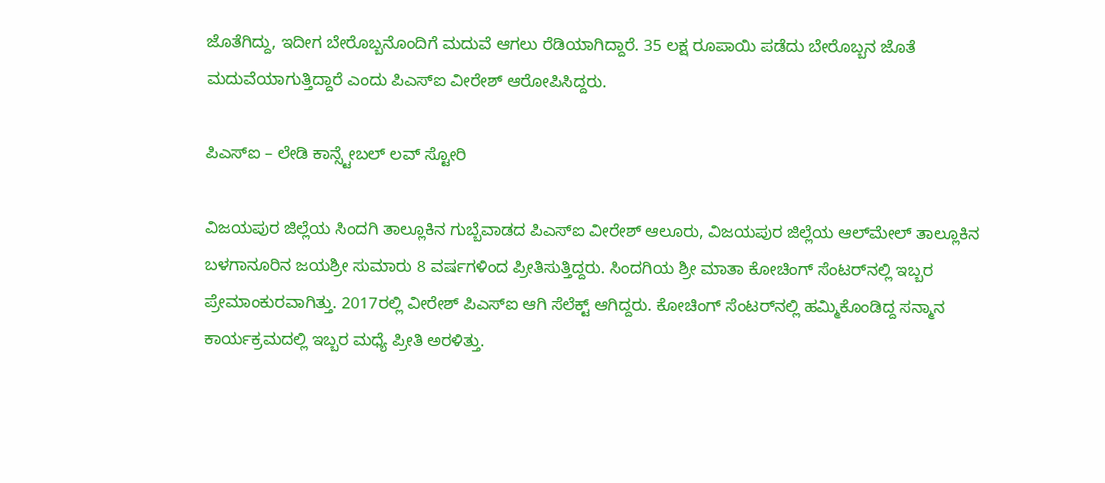ಜೊತೆಗಿದ್ದು, ಇದೀಗ ಬೇರೊಬ್ಬನೊಂದಿಗೆ ಮದುವೆ ಆಗಲು ರೆಡಿಯಾಗಿದ್ದಾರೆ. 35 ಲಕ್ಷ ರೂಪಾಯಿ ಪಡೆದು ಬೇರೊಬ್ಬನ ಜೊತೆ ಮದುವೆಯಾಗುತ್ತಿದ್ದಾರೆ ಎಂದು ಪಿಎಸ್ಐ ವೀರೇಶ್ ಆರೋಪಿಸಿದ್ದರು.

ಪಿಎಸ್ಐ – ಲೇಡಿ ಕಾನ್ಸ್ಟೇಬಲ್ ಲವ್ ಸ್ಟೋರಿ

ವಿಜಯಪುರ ಜಿಲ್ಲೆಯ ಸಿಂದಗಿ ತಾಲ್ಲೂಕಿನ ಗುಬ್ಬೆವಾಡದ ಪಿಎಸ್ಐ ವೀರೇಶ್ ಆಲೂರು, ವಿಜಯಪುರ ಜಿಲ್ಲೆಯ ಆಲ್‌ಮೇಲ್ ತಾಲ್ಲೂಕಿನ ಬಳಗಾನೂರಿನ ಜಯಶ್ರೀ ಸುಮಾರು 8 ವರ್ಷಗಳಿಂದ ಪ್ರೀತಿಸುತ್ತಿದ್ದರು. ಸಿಂದಗಿಯ ಶ್ರೀ ಮಾತಾ ಕೋಚಿಂಗ್ ಸೆಂಟರ್‌ನಲ್ಲಿ ಇಬ್ಬರ ಪ್ರೇಮಾಂಕುರವಾಗಿತ್ತು. 2017ರಲ್ಲಿ ವೀರೇಶ್ ಪಿಎಸ್‌ಐ ಆಗಿ ಸೆಲೆಕ್ಟ್ ಆಗಿದ್ದರು. ಕೋಚಿಂಗ್ ಸೆಂಟರ್‌ನಲ್ಲಿ ಹಮ್ಮಿಕೊಂಡಿದ್ದ ಸನ್ಮಾನ ಕಾರ್ಯಕ್ರಮದಲ್ಲಿ ಇಬ್ಬರ ಮಧ್ಯೆ ಪ್ರೀತಿ ಅರಳಿತ್ತು.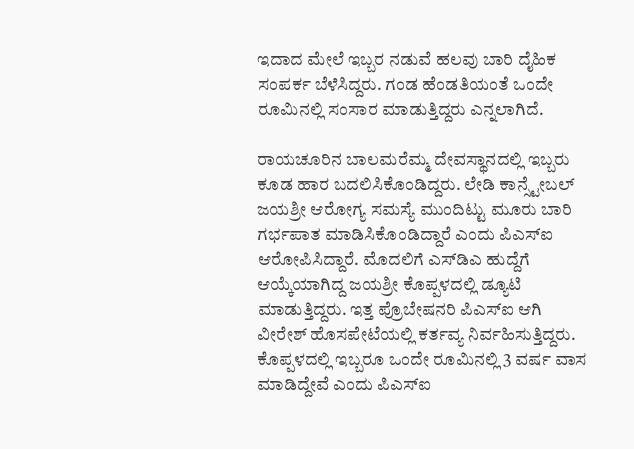ಇದಾದ ಮೇಲೆ ಇಬ್ಬರ ನಡುವೆ ಹಲವು ಬಾರಿ ದೈಹಿಕ ಸಂಪರ್ಕ ಬೆಳೆಸಿದ್ದರು. ಗಂಡ ಹೆಂಡತಿಯಂತೆ ಒಂದೇ ರೂಮಿನಲ್ಲಿ ಸಂಸಾರ ಮಾಡುತ್ತಿದ್ದರು ಎನ್ನಲಾಗಿದೆ.

ರಾಯಚೂರಿನ ಬಾಲಮರೆಮ್ಮ ದೇವಸ್ಥಾನದಲ್ಲಿ ಇಬ್ಬರು ಕೂಡ ಹಾರ ಬದಲಿಸಿಕೊಂಡಿದ್ದರು. ಲೇಡಿ ಕಾನ್ಸ್ಟೇಬಲ್ ಜಯಶ್ರೀ ಆರೋಗ್ಯ ಸಮಸ್ಯೆ ಮುಂದಿಟ್ಟು ಮೂರು ಬಾರಿ ಗರ್ಭಪಾತ ಮಾಡಿಸಿಕೊಂಡಿದ್ದಾರೆ ಎಂದು ಪಿಎಸ್ಐ ಆರೋಪಿಸಿದ್ದಾರೆ. ಮೊದಲಿಗೆ ಎಸ್‌ಡಿಎ ಹುದ್ದೆಗೆ ಆಯ್ಕೆಯಾಗಿದ್ದ ಜಯಶ್ರೀ ಕೊಪ್ಪಳದಲ್ಲಿ ಡ್ಯೂಟಿ ಮಾಡುತ್ತಿದ್ದರು. ಇತ್ತ ಪ್ರೊಬೇಷನರಿ ಪಿಎಸ್‌ಐ ಆಗಿ ವೀರೇಶ್ ಹೊಸಪೇಟೆಯಲ್ಲಿ ಕರ್ತವ್ಯ ನಿರ್ವಹಿಸುತ್ತಿದ್ದರು. ಕೊಪ್ಪಳದಲ್ಲಿ ಇಬ್ಬರೂ ಒಂದೇ ರೂಮಿನಲ್ಲಿ 3 ವರ್ಷ ವಾಸ ಮಾಡಿದ್ದೇವೆ ಎಂದು ಪಿಎಸ್ಐ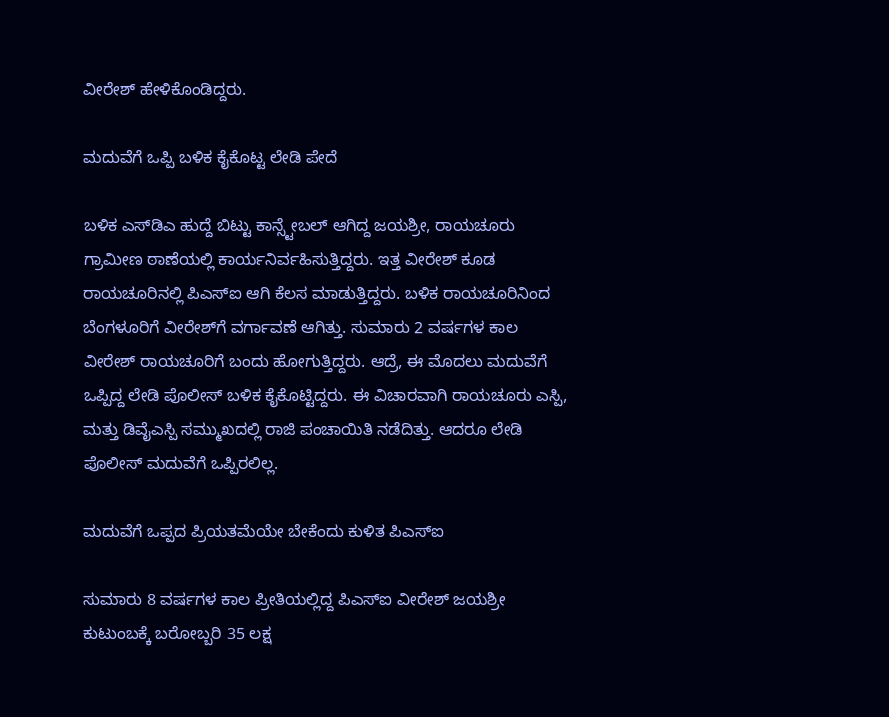ವೀರೇಶ್ ಹೇಳಿಕೊಂಡಿದ್ದರು.

ಮದುವೆಗೆ ಒಪ್ಪಿ ಬಳಿಕ ಕೈಕೊಟ್ಟ‌ ಲೇಡಿ ಪೇದೆ

ಬಳಿಕ ಎಸ್‌ಡಿಎ ಹುದ್ದೆ ಬಿಟ್ಟು ಕಾನ್ಸ್ಟೇಬಲ್ ಆಗಿದ್ದ ಜಯಶ್ರೀ, ರಾಯಚೂರು ಗ್ರಾಮೀಣ ಠಾಣೆಯಲ್ಲಿ ಕಾರ್ಯನಿರ್ವಹಿಸುತ್ತಿದ್ದರು. ಇತ್ತ ವೀರೇಶ್ ಕೂಡ ರಾಯಚೂರಿನಲ್ಲಿ ಪಿಎಸ್‌ಐ ಆಗಿ ಕೆಲಸ ಮಾಡುತ್ತಿದ್ದರು. ಬಳಿಕ ರಾಯಚೂರಿನಿಂದ ಬೆಂಗಳೂರಿಗೆ ವೀರೇಶ್‌ಗೆ ವರ್ಗಾವಣೆ ಆಗಿತ್ತು. ಸುಮಾರು 2 ವರ್ಷಗಳ ಕಾಲ ವೀರೇಶ್ ರಾಯಚೂರಿಗೆ ಬಂದು ಹೋಗುತ್ತಿದ್ದರು. ಆದ್ರೆ, ಈ ಮೊದಲು ಮದುವೆಗೆ ಒಪ್ಪಿದ್ದ ಲೇಡಿ ಪೊಲೀಸ್ ಬಳಿಕ ಕೈಕೊಟ್ಟಿದ್ದರು. ಈ ವಿಚಾರವಾಗಿ ರಾಯಚೂರು ಎಸ್ಪಿ, ಮತ್ತು ಡಿವೈಎಸ್ಪಿ ಸಮ್ಮುಖದಲ್ಲಿ ರಾಜಿ ಪಂಚಾಯಿತಿ ನಡೆದಿತ್ತು. ಆದರೂ ಲೇಡಿ ಪೊಲೀಸ್ ಮದುವೆಗೆ ಒಪ್ಪಿರಲಿಲ್ಲ.

ಮದುವೆಗೆ ಒಪ್ಪದ ಪ್ರಿಯತಮೆಯೇ ಬೇಕೆಂದು ಕುಳಿತ ಪಿಎಸ್‌ಐ

ಸುಮಾರು 8 ವರ್ಷಗಳ ಕಾಲ ಪ್ರೀತಿಯಲ್ಲಿದ್ದ ಪಿಎಸ್‌ಐ ವೀರೇಶ್‌ ಜಯಶ್ರೀ ಕುಟುಂಬಕ್ಕೆ ಬರೋಬ್ಬರಿ 35 ಲಕ್ಷ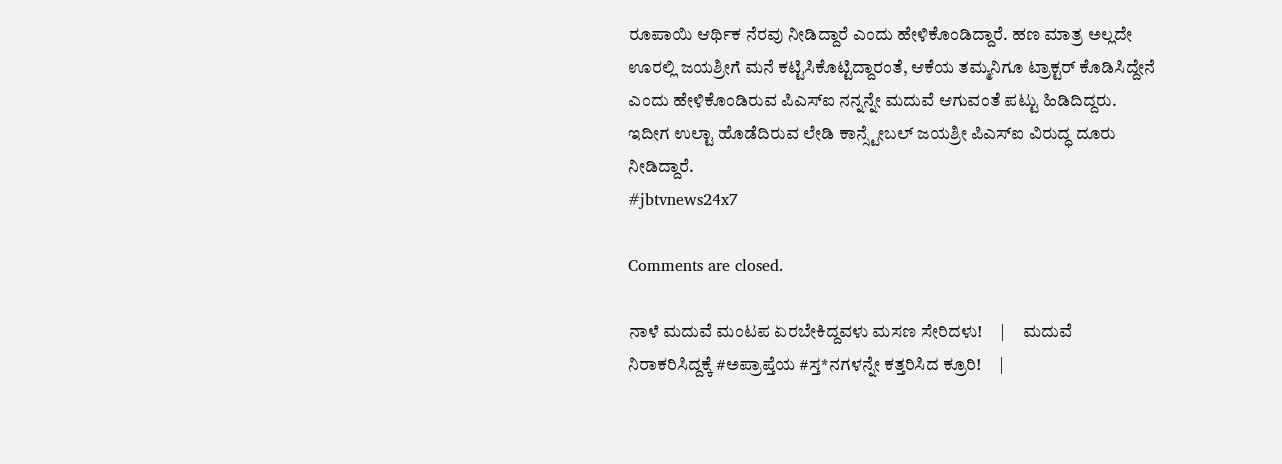ರೂಪಾಯಿ ಆರ್ಥಿಕ ನೆರವು ನೀಡಿದ್ದಾರೆ ಎಂದು ಹೇಳಿಕೊಂಡಿದ್ದಾರೆ. ಹಣ ಮಾತ್ರ ಅಲ್ಲದೇ ಊರಲ್ಲಿ ಜಯಶ್ರೀಗೆ ಮನೆ ಕಟ್ಟಿಸಿಕೊಟ್ಟಿದ್ದಾರಂತೆ, ಆಕೆಯ ತಮ್ಮನಿಗೂ ಟ್ರಾಕ್ಟರ್ ಕೊಡಿಸಿದ್ದೇನೆ ಎಂದು ಹೇಳಿಕೊಂಡಿರುವ ಪಿಎಸ್ಐ ನನ್ನನ್ನೇ ಮದುವೆ ಆಗುವಂತೆ ಪಟ್ಟು ಹಿಡಿದಿದ್ದರು. ಇದೀಗ ಉಲ್ಟಾ ಹೊಡೆದಿರುವ ಲೇಡಿ ಕಾನ್ಸ್ಟೇಬಲ್ ಜಯಶ್ರೀ ಪಿಎಸ್ಐ ವಿರುದ್ಧ ದೂರು ನೀಡಿದ್ದಾರೆ.
#jbtvnews24x7

Comments are closed.

ನಾಳೆ ಮದುವೆ ಮಂಟಪ ಏರಬೇಕಿದ್ದವಳು ಮಸಣ ಸೇರಿದಳು!     |     ಮದುವೆ ನಿರಾಕರಿಸಿದ್ದಕ್ಕೆ #ಅಪ್ರಾಪ್ತೆಯ #ಸ್ತ*ನಗಳನ್ನೇ ಕತ್ತರಿಸಿದ ಕ್ರೂರಿ!     |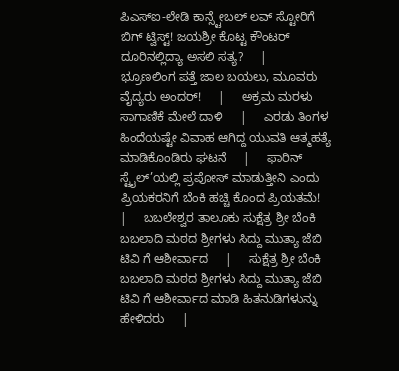ಪಿಎಸ್‌ಐ-ಲೇಡಿ ಕಾನ್ಸ್ಟೇಬಲ್ ಲವ್ ಸ್ಟೋರಿಗೆ ಬಿಗ್ ಟ್ವಿಸ್ಟ್! ಜಯಶ್ರೀ ಕೊಟ್ಟ ಕೌಂಟರ್‌ ದೂರಿನಲ್ಲಿದ್ಯಾ ಅಸಲಿ ಸತ್ಯ?     |     ಭ್ರೂಣಲಿಂಗ ಪತ್ತೆ ಜಾಲ ಬಯಲು, ಮೂವರು ವೈದ್ಯರು ಅಂದರ್!     |     ಅಕ್ರಮ ಮರಳು ಸಾಗಾಣಿಕೆ ಮೇಲೆ ದಾಳಿ     |     ಎರಡು ತಿಂಗಳ ಹಿಂದೆಯಷ್ಟೇ ವಿವಾಹ ಆಗಿದ್ದ ಯುವತಿ ಆತ್ಮಹತ್ಯೆ ಮಾಡಿಕೊಂಡಿರು ಘಟನೆ     |     ಫಾರಿನ್ ಸ್ಟೈಲ್’ಯಲ್ಲಿ ಪ್ರಪೋಸ್ ಮಾಡುತ್ತೀನಿ ಎಂದು ಪ್ರಿಯಕರನಿಗೆ ಬೆಂಕಿ ಹಚ್ಚಿ ಕೊಂದ ಪ್ರಿಯತಮೆ!     |     ಬಬಲೇಶ್ವರ ತಾಲೂಕು ಸುಕ್ಷೆತ್ರ ಶ್ರೀ ಬೆಂಕಿ ಬಬಲಾದಿ ಮಠದ ಶ್ರೀಗಳು ಸಿದ್ದು ಮುತ್ಯಾ ಜೆಬಿ ಟಿವಿ ಗೆ ಆಶೀರ್ವಾದ     |     ಸುಕ್ಷೆತ್ರ ಶ್ರೀ ಬೆಂಕಿ ಬಬಲಾದಿ ಮಠದ ಶ್ರೀಗಳು ಸಿದ್ದು ಮುತ್ಯಾ ಜೆಬಿ ಟಿವಿ ಗೆ ಆಶೀರ್ವಾದ ಮಾಡಿ ಹಿತನುಡಿಗಳುನ್ನು ಹೇಳಿದರು     |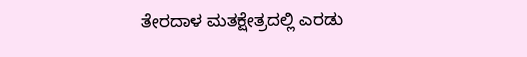ತೇರದಾಳ ಮತಕ್ಷೇತ್ರದಲ್ಲಿ ಎರಡು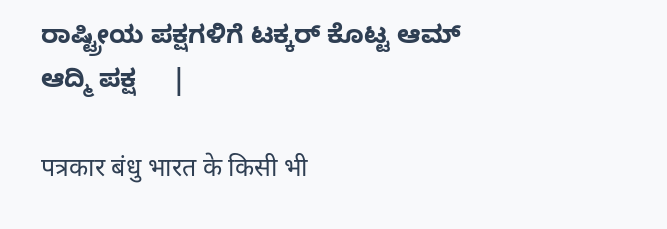ರಾಷ್ಟ್ರೀಯ ಪಕ್ಷಗಳಿಗೆ ಟಕ್ಕರ್ ಕೊಟ್ಟ ಆಮ್ ಆದ್ಮಿ ಪಕ್ಷ     |

पत्रकार बंधु भारत के किसी भी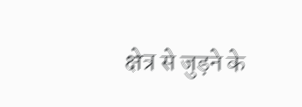क्षेत्र से जुड़ने के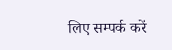लिए सम्पर्क करें